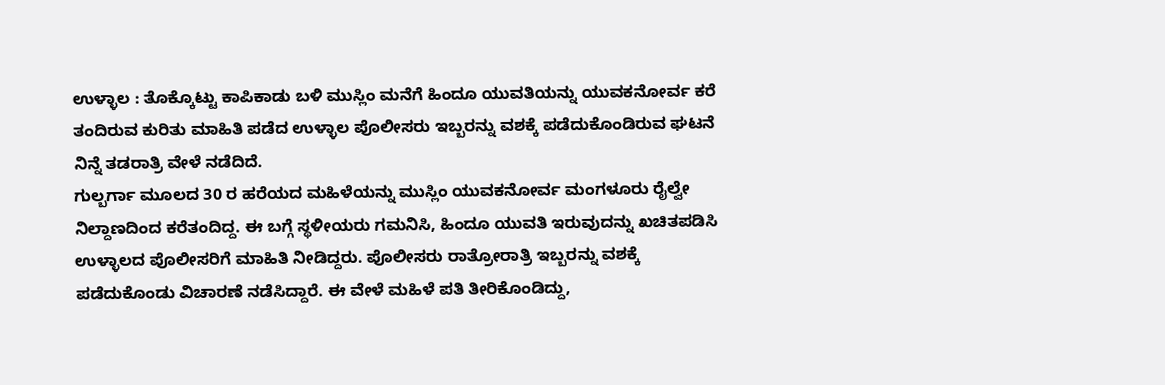ಉಳ್ಳಾಲ : ತೊಕ್ಕೊಟ್ಟು ಕಾಪಿಕಾಡು ಬಳಿ ಮುಸ್ಲಿಂ ಮನೆಗೆ ಹಿಂದೂ ಯುವತಿಯನ್ನು ಯುವಕನೋರ್ವ ಕರೆ ತಂದಿರುವ ಕುರಿತು ಮಾಹಿತಿ ಪಡೆದ ಉಳ್ಳಾಲ ಪೊಲೀಸರು ಇಬ್ಬರನ್ನು ವಶಕ್ಕೆ ಪಡೆದುಕೊಂಡಿರುವ ಘಟನೆ ನಿನ್ನೆ ತಡರಾತ್ರಿ ವೇಳೆ ನಡೆದಿದೆ.
ಗುಲ್ಬರ್ಗಾ ಮೂಲದ 30 ರ ಹರೆಯದ ಮಹಿಳೆಯನ್ನು ಮುಸ್ಲಿಂ ಯುವಕನೋರ್ವ ಮಂಗಳೂರು ರೈಲ್ವೇ ನಿಲ್ದಾಣದಿಂದ ಕರೆತಂದಿದ್ದ. ಈ ಬಗ್ಗೆ ಸ್ಥಳೀಯರು ಗಮನಿಸಿ, ಹಿಂದೂ ಯುವತಿ ಇರುವುದನ್ನು ಖಚಿತಪಡಿಸಿ ಉಳ್ಳಾಲದ ಪೊಲೀಸರಿಗೆ ಮಾಹಿತಿ ನೀಡಿದ್ದರು. ಪೊಲೀಸರು ರಾತ್ರೋರಾತ್ರಿ ಇಬ್ಬರನ್ನು ವಶಕ್ಕೆ ಪಡೆದುಕೊಂಡು ವಿಚಾರಣೆ ನಡೆಸಿದ್ದಾರೆ. ಈ ವೇಳೆ ಮಹಿಳೆ ಪತಿ ತೀರಿಕೊಂಡಿದ್ದು,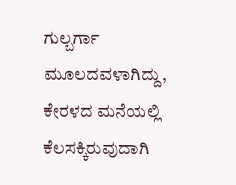ಗುಲ್ಬರ್ಗಾ ಮೂಲದವಳಾಗಿದ್ದು, ಕೇರಳದ ಮನೆಯಲ್ಲಿ ಕೆಲಸಕ್ಕಿರುವುದಾಗಿ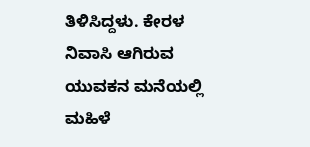ತಿಳಿಸಿದ್ದಳು. ಕೇರಳ ನಿವಾಸಿ ಆಗಿರುವ ಯುವಕನ ಮನೆಯಲ್ಲಿ ಮಹಿಳೆ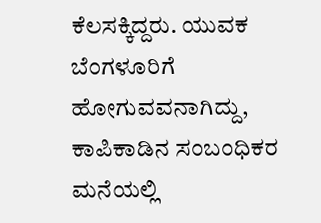ಕೆಲಸಕ್ಕಿದ್ದರು. ಯುವಕ ಬೆಂಗಳೂರಿಗೆ ಹೋಗುವವನಾಗಿದ್ದು, ಕಾಪಿಕಾಡಿನ ಸಂಬಂಧಿಕರ ಮನೆಯಲ್ಲಿ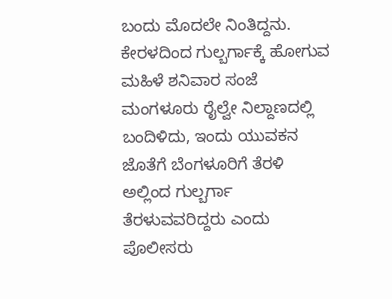ಬಂದು ಮೊದಲೇ ನಿಂತಿದ್ದನು. ಕೇರಳದಿಂದ ಗುಲ್ಬರ್ಗಾಕ್ಕೆ ಹೋಗುವ ಮಹಿಳೆ ಶನಿವಾರ ಸಂಜೆ ಮಂಗಳೂರು ರೈಲ್ವೇ ನಿಲ್ದಾಣದಲ್ಲಿ ಬಂದಿಳಿದು, ಇಂದು ಯುವಕನ ಜೊತೆಗೆ ಬೆಂಗಳೂರಿಗೆ ತೆರಳಿ ಅಲ್ಲಿಂದ ಗುಲ್ಬರ್ಗಾ ತೆರಳುವವರಿದ್ದರು ಎಂದು ಪೊಲೀಸರು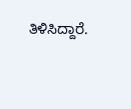ತಿಳಿಸಿದ್ದಾರೆ.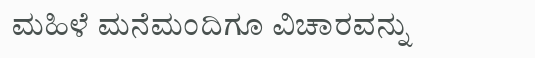ಮಹಿಳೆ ಮನೆಮಂದಿಗೂ ವಿಚಾರವನ್ನು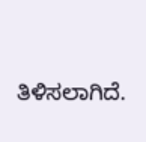ತಿಳಿಸಲಾಗಿದೆ.